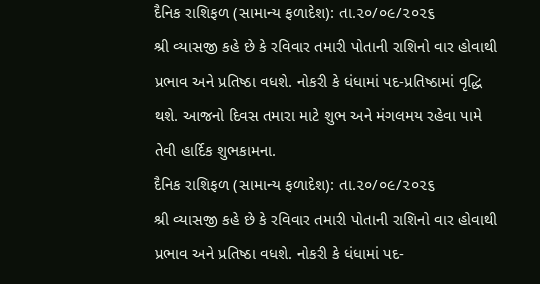દૈનિક રાશિફળ (સામાન્ય ફળાદેશ): તા.૨૦/૦૯/૨૦૨૬
શ્રી વ્યાસજી કહે છે કે રવિવાર તમારી પોતાની રાશિનો વાર હોવાથી પ્રભાવ અને પ્રતિષ્ઠા વધશે. નોકરી કે ધંધામાં પદ-પ્રતિષ્ઠામાં વૃદ્ધિ થશે. આજનો દિવસ તમારા માટે શુભ અને મંગલમય રહેવા પામે તેવી હાર્દિક શુભકામના.
દૈનિક રાશિફળ (સામાન્ય ફળાદેશ): તા.૨૦/૦૯/૨૦૨૬
શ્રી વ્યાસજી કહે છે કે રવિવાર તમારી પોતાની રાશિનો વાર હોવાથી પ્રભાવ અને પ્રતિષ્ઠા વધશે. નોકરી કે ધંધામાં પદ-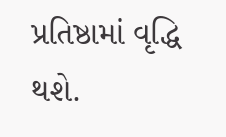પ્રતિષ્ઠામાં વૃદ્ધિ થશે.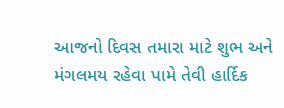આજનો દિવસ તમારા માટે શુભ અને મંગલમય રહેવા પામે તેવી હાર્દિક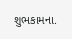શુભકામના.